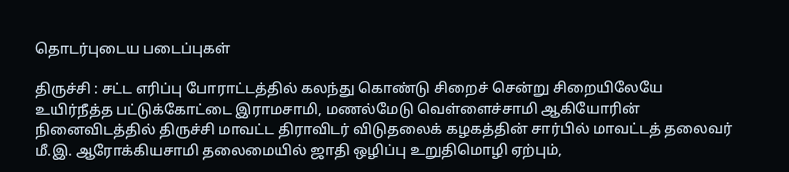தொடர்புடைய படைப்புகள்

திருச்சி : சட்ட எரிப்பு போராட்டத்தில் கலந்து கொண்டு சிறைச் சென்று சிறையிலேயே உயிர்நீத்த பட்டுக்கோட்டை இராமசாமி, மணல்மேடு வெள்ளைச்சாமி ஆகியோரின் நினைவிடத்தில் திருச்சி மாவட்ட திராவிடர் விடுதலைக் கழகத்தின் சார்பில் மாவட்டத் தலைவர் மீ.இ. ஆரோக்கியசாமி தலைமையில் ஜாதி ஒழிப்பு உறுதிமொழி ஏற்பும்,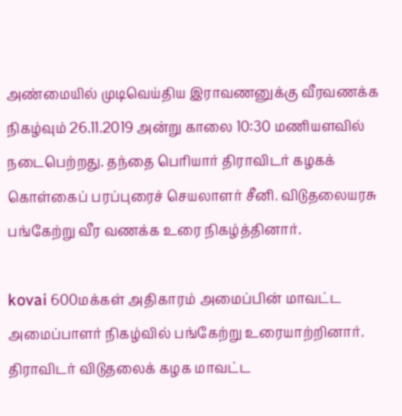அண்மையில் முடிவெய்திய இராவணனுக்கு வீரவணக்க நிகழ்வும் 26.11.2019 அன்று காலை 10:30 மணியளவில் நடைபெற்றது. தந்தை பெரியார் திராவிடர் கழகக் கொள்கைப் பரப்புரைச் செயலாளர் சீனி. விடுதலையரசு பங்கேற்று வீர வணக்க உரை நிகழ்த்தினார்.

kovai 600மக்கள் அதிகாரம் அமைப்பின் மாவட்ட அமைப்பாளர் நிகழ்வில் பங்கேற்று உரையாற்றினார். திராவிடர் விடுதலைக் கழக மாவட்ட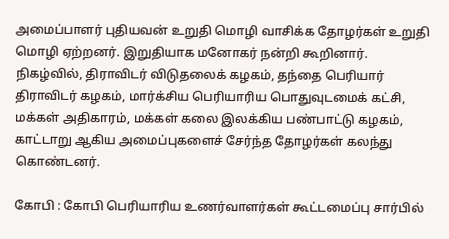அமைப்பாளர் புதியவன் உறுதி மொழி வாசிக்க தோழர்கள் உறுதி மொழி ஏற்றனர். இறுதியாக மனோகர் நன்றி கூறினார். நிகழ்வில், திராவிடர் விடுதலைக் கழகம், தந்தை பெரியார் திராவிடர் கழகம், மார்க்சிய பெரியாரிய பொதுவுடமைக் கட்சி, மக்கள் அதிகாரம், மக்கள் கலை இலக்கிய பண்பாட்டு கழகம், காட்டாறு ஆகிய அமைப்புகளைச் சேர்ந்த தோழர்கள் கலந்து கொண்டனர்.

கோபி : கோபி பெரியாரிய உணர்வாளர்கள் கூட்டமைப்பு சார்பில்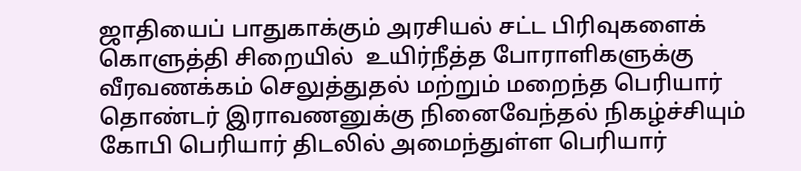ஜாதியைப் பாதுகாக்கும் அரசியல் சட்ட பிரிவுகளைக் கொளுத்தி சிறையில்  உயிர்நீத்த போராளிகளுக்கு வீரவணக்கம் செலுத்துதல் மற்றும் மறைந்த பெரியார் தொண்டர் இராவணனுக்கு நினைவேந்தல் நிகழ்ச்சியும் கோபி பெரியார் திடலில் அமைந்துள்ள பெரியார்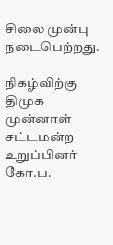சிலை முன்பு  நடைபெற்றது.

நிகழ்விற்கு திமுக முன்னாள் சட்டமன்ற உறுப்பினர் கோ.ப.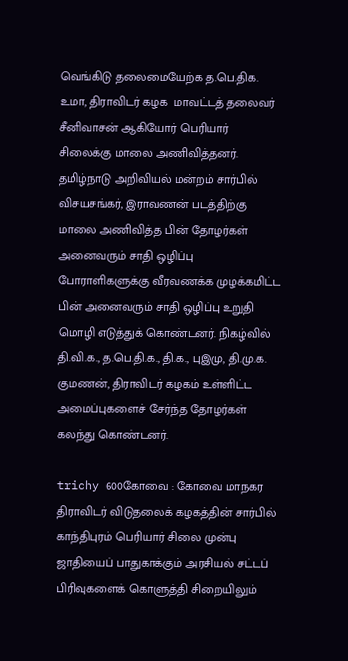வெங்கிடு தலைமையேற்க த.பெ.திக. உமா, திராவிடர் கழக  மாவட்டத் தலைவர் சீனிவாசன் ஆகியோர் பெரியார் சிலைக்கு மாலை அணிவித்தனர். தமிழ்நாடு அறிவியல் மன்றம் சார்பில் விசயசங்கர், இராவணன் படத்திற்கு மாலை அணிவித்த பின் தோழர்கள் அனைவரும் சாதி ஒழிப்பு போராளிகளுக்கு வீரவணக்க முழக்கமிட்ட பின் அனைவரும் சாதி ஒழிப்பு உறுதி மொழி எடுத்துக் கொண்டனர். நிகழ்வில்  தி.வி.க., த.பெ.தி.க., தி.க., புஇமு, தி.மு.க. குமணன், திராவிடர் கழகம் உள்ளிட்ட அமைப்புகளைச் சேர்ந்த தோழர்கள் கலந்து கொண்டனர்.

trichy 600கோவை : கோவை மாநகர திராவிடர் விடுதலைக் கழகத்தின் சார்பில் காந்திபுரம் பெரியார் சிலை முன்பு ஜாதியைப் பாதுகாக்கும் அரசியல் சட்டப் பிரிவுகளைக் கொளுத்தி சிறையிலும்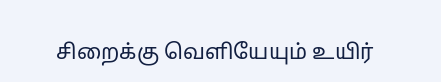சிறைக்கு வெளியேயும் உயிர்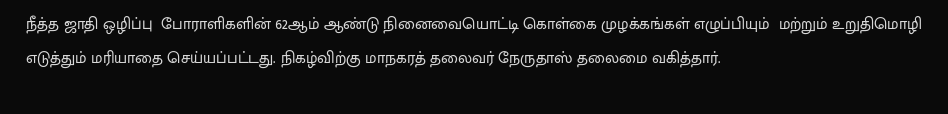நீத்த ஜாதி ஒழிப்பு  போராளிகளின் 62ஆம் ஆண்டு நினைவையொட்டி கொள்கை முழக்கங்கள் எழுப்பியும்  மற்றும் உறுதிமொழி  எடுத்தும் மரியாதை செய்யப்பட்டது. நிகழ்விற்கு மாநகரத் தலைவர் நேருதாஸ் தலைமை வகித்தார்.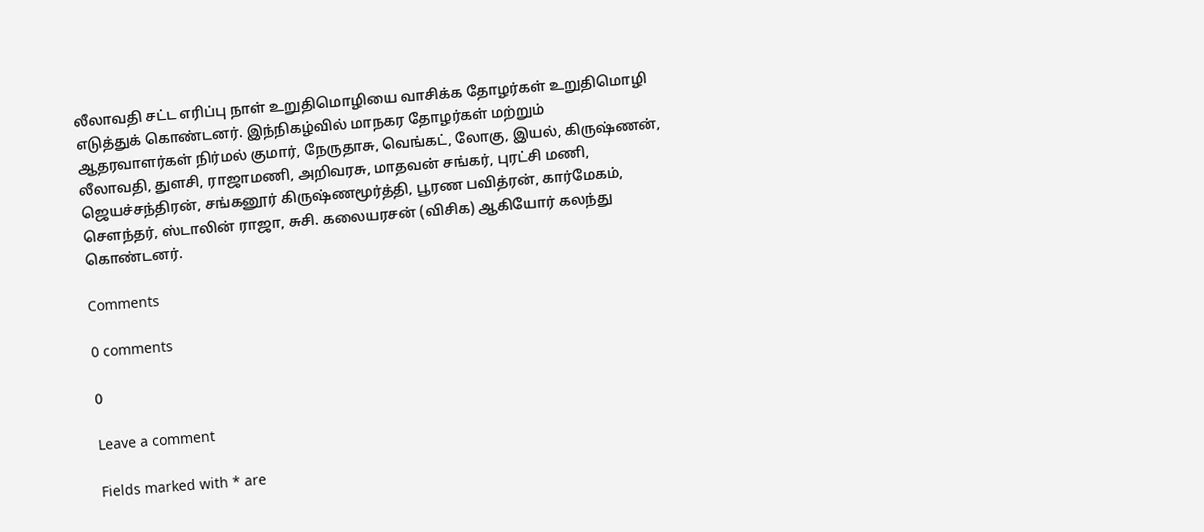லீலாவதி சட்ட எரிப்பு நாள் உறுதிமொழியை வாசிக்க தோழர்கள் உறுதிமொழி எடுத்துக் கொண்டனர். இந்நிகழ்வில் மாநகர தோழர்கள் மற்றும் ஆதரவாளர்கள் நிர்மல் குமார், நேருதாசு, வெங்கட், லோகு, இயல், கிருஷ்ணன், லீலாவதி, துளசி, ராஜாமணி, அறிவரசு, மாதவன் சங்கர், புரட்சி மணி, ஜெயச்சந்திரன், சங்கனூர் கிருஷ்ணமூர்த்தி, பூரண பவித்ரன், கார்மேகம், சௌந்தர், ஸ்டாலின் ராஜா, சுசி. கலையரசன் (விசிக) ஆகியோர் கலந்து கொண்டனர்.

Comments

0 comments

0

Leave a comment

Fields marked with * are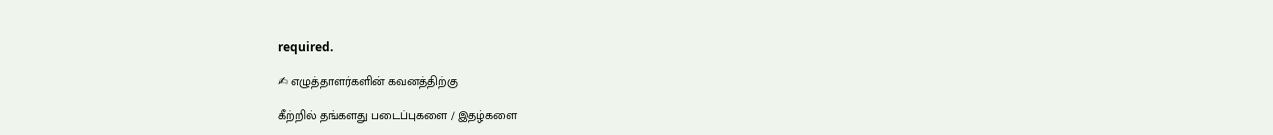required.

✍ எழுத்தாளர்களின் கவனத்திற்கு

கீற்றில் தங்களது படைப்புகளை / இதழ்களை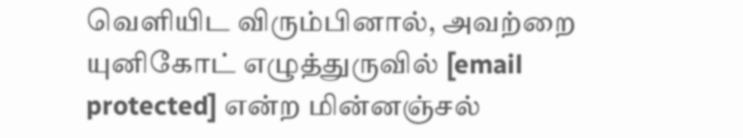வெளியிட விரும்பினால், அவற்றை யுனிகோட் எழுத்துருவில் [email protected] என்ற மின்னஞ்சல்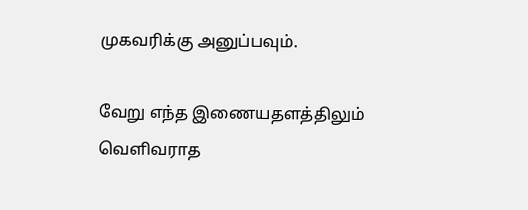முகவரிக்கு அனுப்பவும்.

வேறு எந்த இணையதளத்திலும் வெளிவராத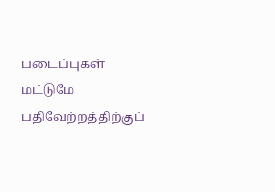படைப்புகள் மட்டுமே பதிவேற்றத்திற்குப்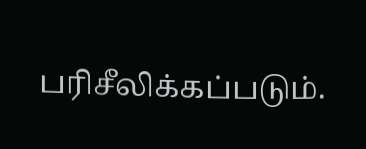பரிசீலிக்கப்படும்.